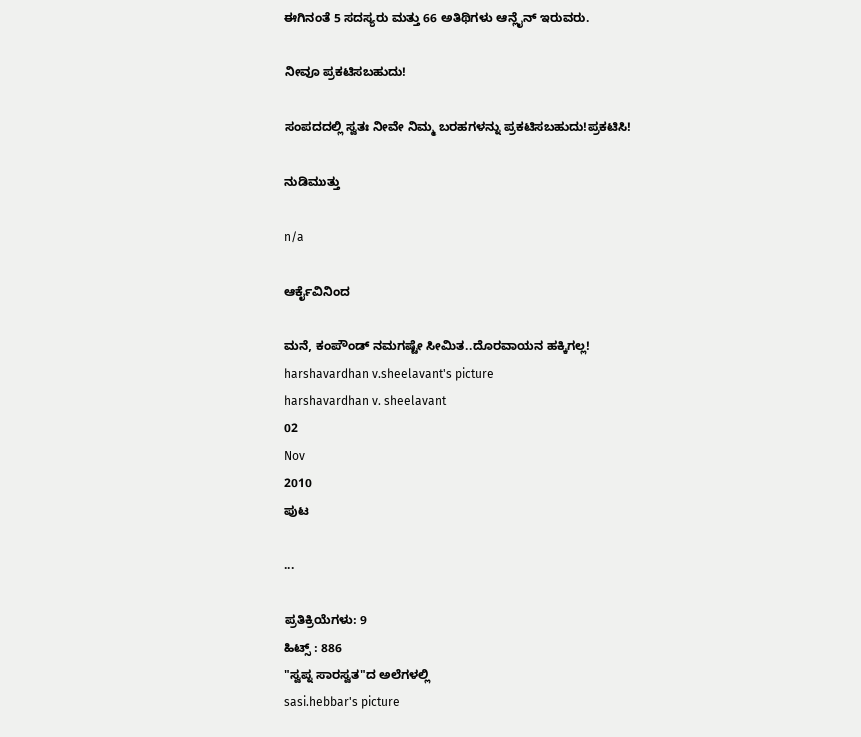ಈಗಿನಂತೆ 5 ಸದಸ್ಯರು ಮತ್ತು 66 ಅತಿಥಿಗಳು ಆನ್ಲೈನ್ ಇರುವರು.

ನೀವೂ ಪ್ರಕಟಿಸಬಹುದು!

ಸಂಪದದಲ್ಲಿ ಸ್ವತಃ ನೀವೇ ನಿಮ್ಮ ಬರಹಗಳನ್ನು ಪ್ರಕಟಿಸಬಹುದು!ಪ್ರಕಟಿಸಿ!

ನುಡಿಮುತ್ತು

n/a

ಆರ್ಕೈವಿನಿಂದ

ಮನೆ, ಕಂಪೌಂಡ್ ನಮಗಷ್ಟೇ ಸೀಮಿತ..ದೊರವಾಯನ ಹಕ್ಕಿಗಲ್ಲ!
harshavardhan v.sheelavant's picture
harshavardhan v. sheelavant
02
Nov
2010
ಪುಟ

...

ಪ್ರತಿಕ್ರಿಯೆಗಳು: 9
ಹಿಟ್ಸ್ : 886
"ಸ್ವಪ್ನ ಸಾರಸ್ವತ"ದ ಅಲೆಗಳಲ್ಲಿ
sasi.hebbar's picture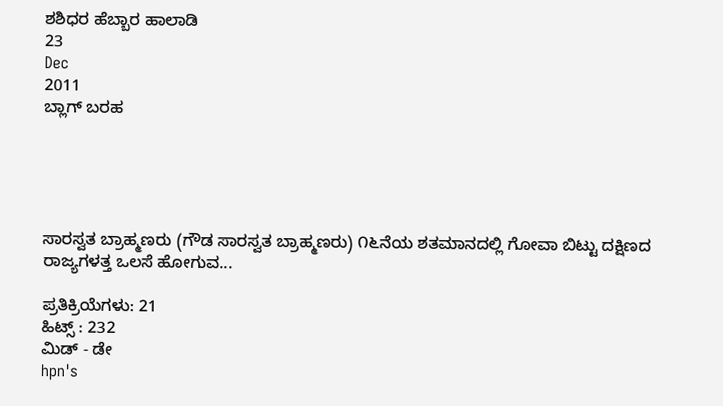ಶಶಿಧರ ಹೆಬ್ಬಾರ ಹಾಲಾಡಿ
23
Dec
2011
ಬ್ಲಾಗ್ ಬರಹ





ಸಾರಸ್ವತ ಬ್ರಾಹ್ಮಣರು (ಗೌಡ ಸಾರಸ್ವತ ಬ್ರಾಹ್ಮಣರು) ೧೬ನೆಯ ಶತಮಾನದಲ್ಲಿ ಗೋವಾ ಬಿಟ್ಟು ದಕ್ಷಿಣದ ರಾಜ್ಯಗಳತ್ತ ಒಲಸೆ ಹೋಗುವ...

ಪ್ರತಿಕ್ರಿಯೆಗಳು: 21
ಹಿಟ್ಸ್ : 232
ಮಿಡ್ - ಡೇ
hpn's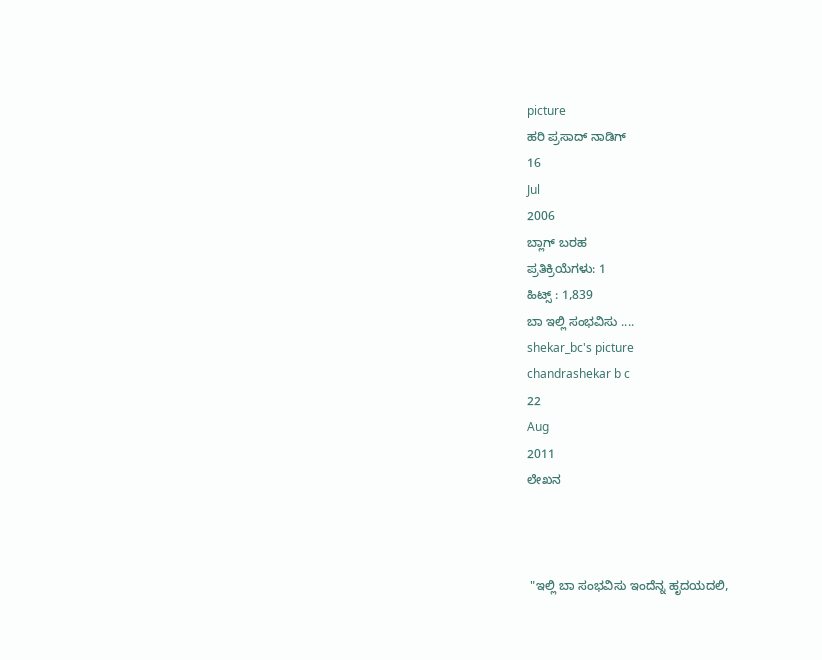picture
ಹರಿ ಪ್ರಸಾದ್ ನಾಡಿಗ್
16
Jul
2006
ಬ್ಲಾಗ್ ಬರಹ
ಪ್ರತಿಕ್ರಿಯೆಗಳು: 1
ಹಿಟ್ಸ್ : 1,839
ಬಾ ಇಲ್ಲಿ ಸಂಭವಿಸು ....
shekar_bc's picture
chandrashekar b c
22
Aug
2011
ಲೇಖನ



 "ಇಲ್ಲಿ ಬಾ ಸಂಭವಿಸು ಇಂದೆನ್ನ ಹೃದಯದಲಿ,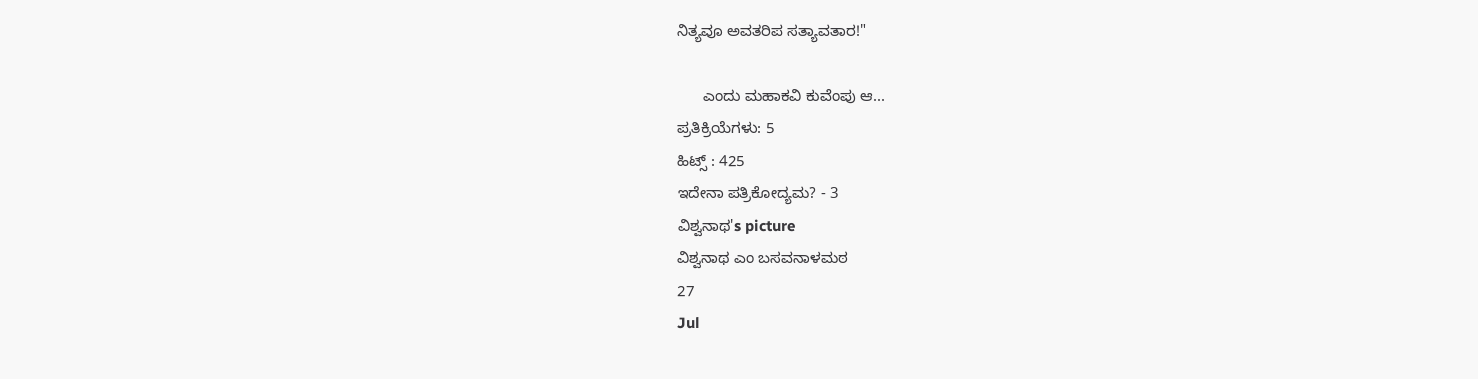ನಿತ್ಯವೂ ಅವತರಿಪ ಸತ್ಯಾವತಾರ!"

      ಎಂದು ಮಹಾಕವಿ ಕುವೆಂಪು ಆ...
ಪ್ರತಿಕ್ರಿಯೆಗಳು: 5
ಹಿಟ್ಸ್ : 425
ಇದೇನಾ ಪತ್ರಿಕೋದ್ಯಮ? - 3
ವಿಶ್ವನಾಥ's picture
ವಿಶ್ವನಾಥ ಎಂ ಬಸವನಾಳಮಠ
27
Jul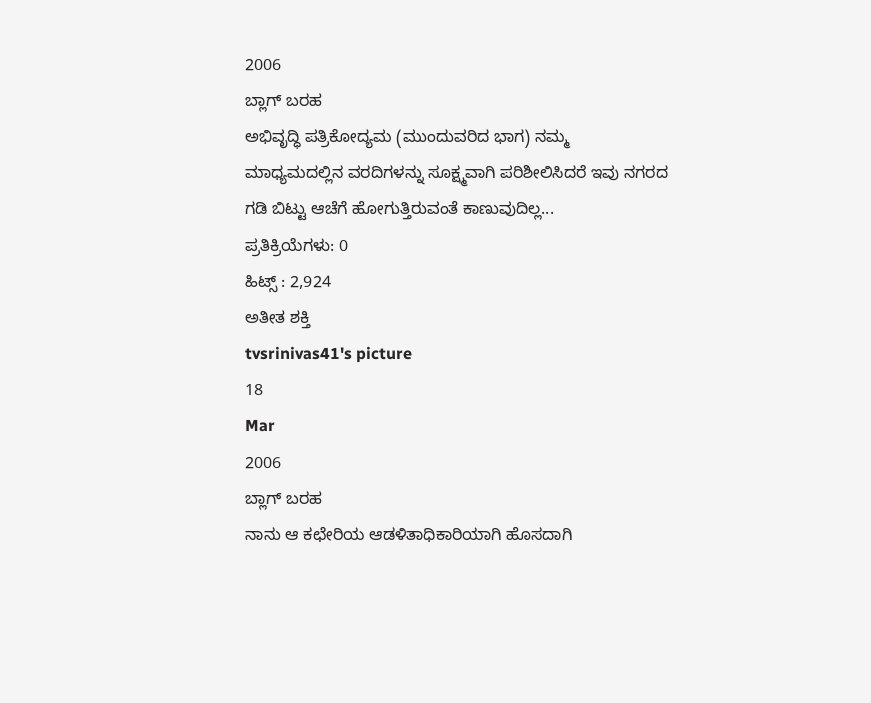2006
ಬ್ಲಾಗ್ ಬರಹ
ಅಭಿವೃದ್ಧಿ ಪತ್ರಿಕೋದ್ಯಮ (ಮುಂದುವರಿದ ಭಾಗ) ನಮ್ಮ ಮಾಧ್ಯಮದಲ್ಲಿನ ವರದಿಗಳನ್ನು ಸೂಕ್ಷ್ಮವಾಗಿ ಪರಿಶೀಲಿಸಿದರೆ ಇವು ನಗರದ ಗಡಿ ಬಿಟ್ಟು ಆಚೆಗೆ ಹೋಗುತ್ತಿರುವಂತೆ ಕಾಣುವುದಿಲ್ಲ...
ಪ್ರತಿಕ್ರಿಯೆಗಳು: 0
ಹಿಟ್ಸ್ : 2,924
ಅತೀತ ಶಕ್ತಿ
tvsrinivas41's picture
18
Mar
2006
ಬ್ಲಾಗ್ ಬರಹ
ನಾನು ಆ ಕಛೇರಿಯ ಆಡಳಿತಾಧಿಕಾರಿಯಾಗಿ ಹೊಸದಾಗಿ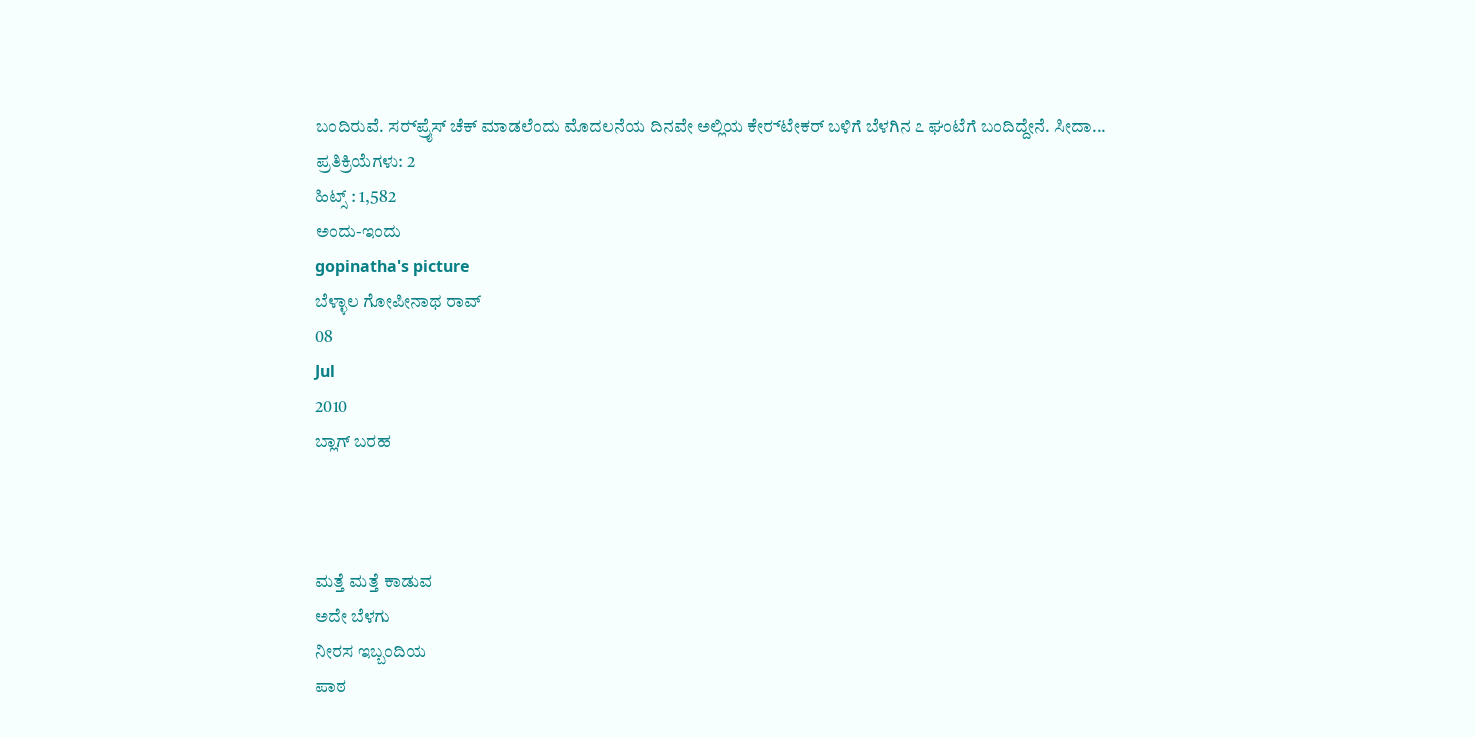ಬಂದಿರುವೆ. ಸರ್‍‍ಪ್ರೈಸ್ ಚೆಕ್ ಮಾಡಲೆಂದು ಮೊದಲನೆಯ ದಿನವೇ ಅಲ್ಲಿಯ ಕೇರ್‍‍ಟೇಕರ್ ಬಳಿಗೆ ಬೆಳಗಿನ ೭ ಘಂಟೆಗೆ ಬಂದಿದ್ದೇನೆ. ಸೀದಾ...
ಪ್ರತಿಕ್ರಿಯೆಗಳು: 2
ಹಿಟ್ಸ್ : 1,582
ಅಂದು-ಇಂದು
gopinatha's picture
ಬೆಳ್ಳಾಲ ಗೋಪೀನಾಥ ರಾವ್
08
Jul
2010
ಬ್ಲಾಗ್ ಬರಹ



ಮತ್ತೆ ಮತ್ತೆ ಕಾಡುವ
ಅದೇ ಬೆಳಗು
ನೀರಸ ಇಬ್ಬಂದಿಯ
ಪಾಠ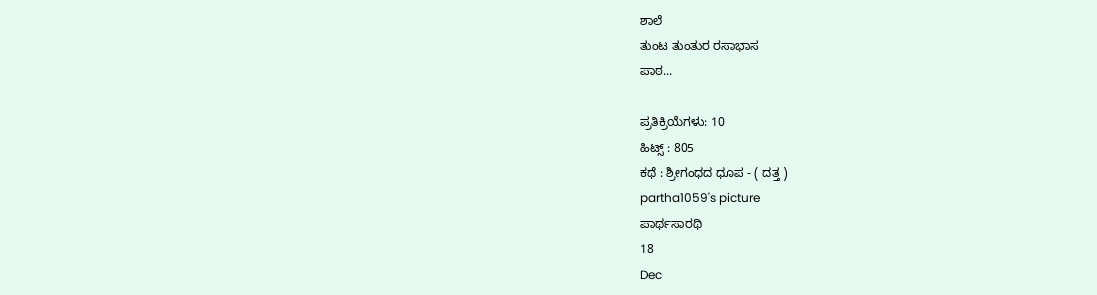ಶಾಲೆ
ತುಂಟ ತುಂತುರ ರಸಾಭಾಸ
ಪಾಠ...

ಪ್ರತಿಕ್ರಿಯೆಗಳು: 10
ಹಿಟ್ಸ್ : 805
ಕಥೆ : ಶ್ರೀಗಂಧದ ಧೂಪ - ( ದತ್ತ )
partha1059's picture
ಪಾರ್ಥಸಾರಥಿ
18
Dec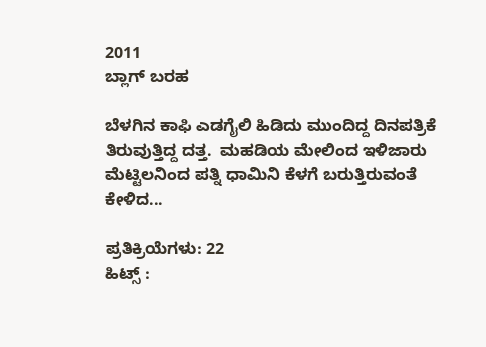2011
ಬ್ಲಾಗ್ ಬರಹ

ಬೆಳಗಿನ ಕಾಫಿ ಎಡಗೈಲಿ ಹಿಡಿದು ಮುಂದಿದ್ದ ದಿನಪತ್ರಿಕೆ ತಿರುವುತ್ತಿದ್ದ ದತ್ತ.  ಮಹಡಿಯ ಮೇಲಿಂದ ಇಳಿಜಾರು ಮೆಟ್ಟಿಲನಿಂದ ಪತ್ನಿ ಧಾಮಿನಿ ಕೆಳಗೆ ಬರುತ್ತಿರುವಂತೆ ಕೇಳಿದ...

ಪ್ರತಿಕ್ರಿಯೆಗಳು: 22
ಹಿಟ್ಸ್ :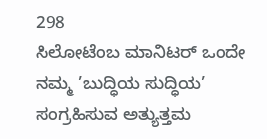298
ಸಿಲೋಟೆಂಬ ಮಾನಿಟರ್ ಒಂದೇ ನಮ್ಮ ’ಬುದ್ಧಿಯ ಸುದ್ಧಿಯ’ ಸಂಗ್ರಹಿಸುವ ಅತ್ಯುತ್ತಮ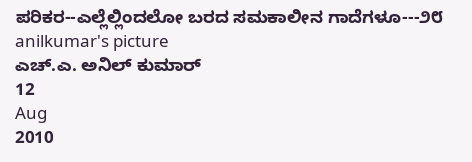ಪರಿಕರ--ಎಲ್ಲೆಲ್ಲಿಂದಲೋ ಬರದ ಸಮಕಾಲೀನ ಗಾದೆಗಳೂ---೨೮
anilkumar's picture
ಎಚ್.ಎ. ಅನಿಲ್ ಕುಮಾರ್
12
Aug
2010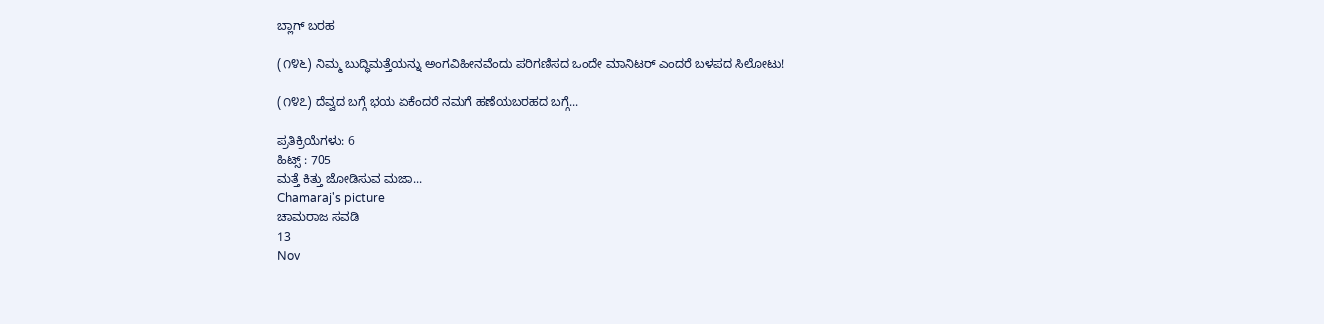ಬ್ಲಾಗ್ ಬರಹ

(೧೪೬) ನಿಮ್ಮ ಬುದ್ಧಿಮತ್ತೆಯನ್ನು ಅಂಗವಿಹೀನವೆಂದು ಪರಿಗಣಿಸದ ಒಂದೇ ಮಾನಿಟರ್ ಎಂದರೆ ಬಳಪದ ಸಿಲೋಟು!

(೧೪೭) ದೆವ್ವದ ಬಗ್ಗೆ ಭಯ ಏಕೆಂದರೆ ನಮಗೆ ಹಣೆಯಬರಹದ ಬಗ್ಗೆ...

ಪ್ರತಿಕ್ರಿಯೆಗಳು: 6
ಹಿಟ್ಸ್ : 705
ಮತ್ತೆ ಕಿತ್ತು ಜೋಡಿಸುವ ಮಜಾ...
Chamaraj's picture
ಚಾಮರಾಜ ಸವಡಿ
13
Nov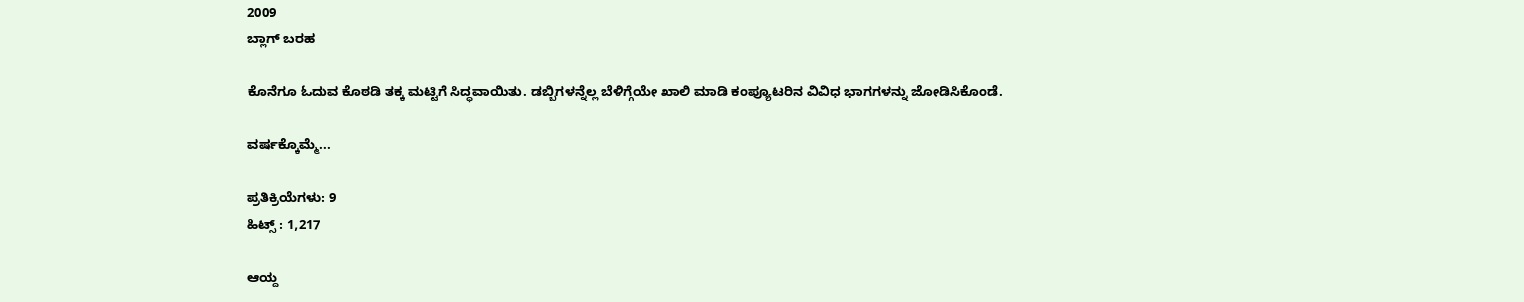2009
ಬ್ಲಾಗ್ ಬರಹ

ಕೊನೆಗೂ ಓದುವ ಕೊಠಡಿ ತಕ್ಕ ಮಟ್ಟಿಗೆ ಸಿದ್ಧವಾಯಿತು. ಡಬ್ಬಿಗಳನ್ನೆಲ್ಲ ಬೆಳಿಗ್ಗೆಯೇ ಖಾಲಿ ಮಾಡಿ ಕಂಪ್ಯೂಟರಿನ ವಿವಿಧ ಭಾಗಗಳನ್ನು ಜೋಡಿಸಿಕೊಂಡೆ.

ವರ್ಷಕ್ಕೊಮ್ಮೆ...

ಪ್ರತಿಕ್ರಿಯೆಗಳು: 9
ಹಿಟ್ಸ್ : 1,217

ಆಯ್ದ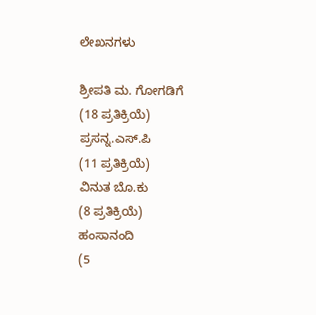ಲೇಖನಗಳು

ಶ್ರೀಪತಿ ಮ. ಗೋಗಡಿಗೆ
(18 ಪ್ರತಿಕ್ರಿಯೆ)
ಪ್ರಸನ್ನ.ಎಸ್.ಪಿ
(11 ಪ್ರತಿಕ್ರಿಯೆ)
ವಿನುತ ಬೊ.ಕು
(8 ಪ್ರತಿಕ್ರಿಯೆ)
ಹಂಸಾನಂದಿ
(5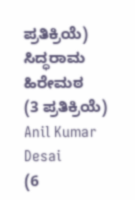ಪ್ರತಿಕ್ರಿಯೆ)
ಸಿದ್ಧರಾಮ ಹಿರೇಮಠ
(3 ಪ್ರತಿಕ್ರಿಯೆ)
Anil Kumar Desai
(6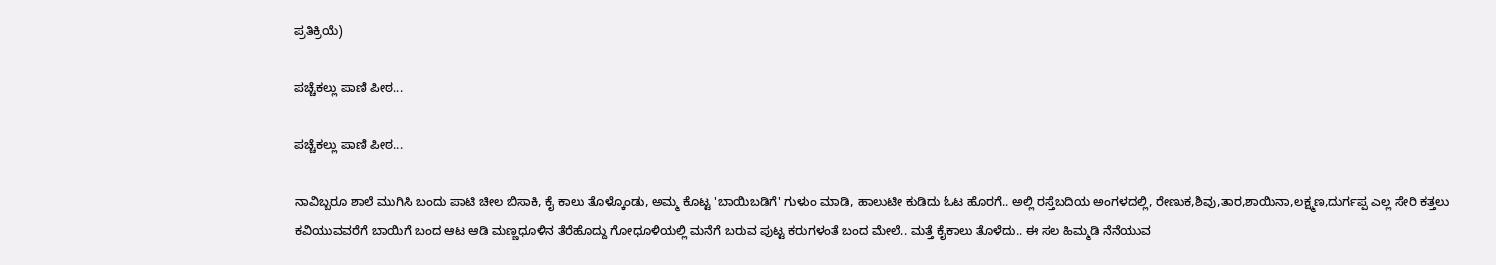ಪ್ರತಿಕ್ರಿಯೆ)

ಪಚ್ಚೆಕಲ್ಲು ಪಾಣಿ ಪೀಠ...

ಪಚ್ಚೆಕಲ್ಲು ಪಾಣಿ ಪೀಠ...

ನಾವಿಬ್ಬರೂ ಶಾಲೆ ಮುಗಿಸಿ ಬಂದು ಪಾಟಿ ಚೀಲ ಬಿಸಾಕಿ, ಕೈ ಕಾಲು ತೊಳ್ಕೊಂಡು, ಅಮ್ಮ ಕೊಟ್ಟ 'ಬಾಯಿಬಡಿಗೆ' ಗುಳುಂ ಮಾಡಿ, ಹಾಲುಟೀ ಕುಡಿದು ಓಟ ಹೊರಗೆ.. ಅಲ್ಲಿ ರಸ್ತೆಬದಿಯ ಅಂಗಳದಲ್ಲಿ, ರೇಣುಕ,ಶಿವು,ತಾರ,ಶಾಯಿನಾ,ಲಕ್ಷ್ಮಣ,ದುರ್ಗಪ್ಪ ಎಲ್ಲ ಸೇರಿ ಕತ್ತಲು ಕವಿಯುವವರೆಗೆ ಬಾಯಿಗೆ ಬಂದ ಆಟ ಆಡಿ ಮಣ್ಣಧೂಳಿನ ತೆರೆಹೊದ್ದು ಗೋಧೂಳಿಯಲ್ಲಿ ಮನೆಗೆ ಬರುವ ಪುಟ್ಟ ಕರುಗಳಂತೆ ಬಂದ ಮೇಲೆ.. ಮತ್ತೆ ಕೈಕಾಲು ತೊಳೆದು.. ಈ ಸಲ ಹಿಮ್ಮಡಿ ನೆನೆಯುವ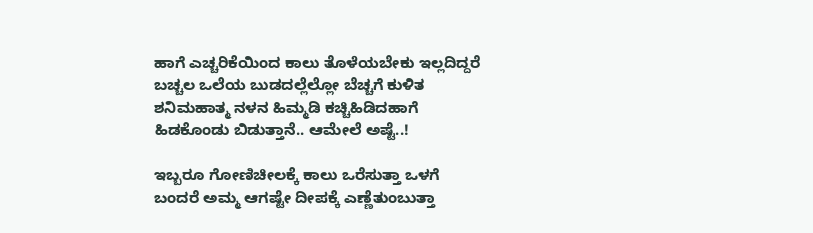ಹಾಗೆ ಎಚ್ಚರಿಕೆಯಿಂದ ಕಾಲು ತೊಳೆಯಬೇಕು ಇಲ್ಲದಿದ್ದರೆ ಬಚ್ಚಲ ಒಲೆಯ ಬುಡದಲ್ಲೆಲ್ಲೋ ಬೆಚ್ಚಗೆ ಕುಳಿತ ಶನಿಮಹಾತ್ಮ ನಳನ ಹಿಮ್ಮಡಿ ಕಚ್ಚಿಹಿಡಿದಹಾಗೆ ಹಿಡಕೊಂಡು ಬಿಡುತ್ತಾನೆ.. ಆಮೇಲೆ ಅಷ್ಟೆ..!

ಇಬ್ಬರೂ ಗೋಣಿಚೀಲಕ್ಕೆ ಕಾಲು ಒರೆಸುತ್ತಾ ಒಳಗೆ ಬಂದರೆ ಅಮ್ಮ ಆಗಷ್ಟೇ ದೀಪಕ್ಕೆ ಎಣ್ಣೆತುಂಬುತ್ತಾ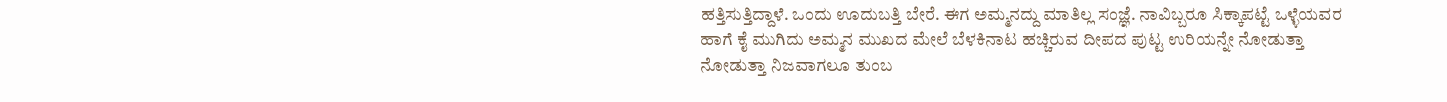ಹತ್ತಿಸುತ್ತಿದ್ದಾಳೆ. ಒಂದು ಊದುಬತ್ತಿ ಬೇರೆ. ಈಗ ಅಮ್ಮನದ್ದು ಮಾತಿಲ್ಲ ಸಂಜ್ಞೆ. ನಾವಿಬ್ಬರೂ ಸಿಕ್ಕಾಪಟ್ಟೆ ಒಳ್ಳೆಯವರ ಹಾಗೆ ಕೈ ಮುಗಿದು ಅಮ್ಮನ ಮುಖದ ಮೇಲೆ ಬೆಳಕಿನಾಟ ಹಚ್ಚಿರುವ ದೀಪದ ಪುಟ್ಟ ಉರಿಯನ್ನೇ ನೋಡುತ್ತಾ ನೋಡುತ್ತಾ ನಿಜವಾಗಲೂ ತುಂಬ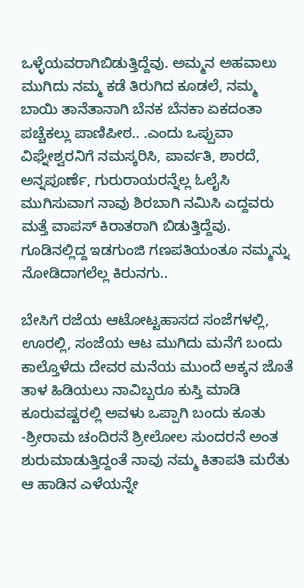ಒಳ್ಳೆಯವರಾಗಿಬಿಡುತ್ತಿದ್ದೆವು. ಅಮ್ಮನ ಅಹವಾಲು ಮುಗಿದು ನಮ್ಮ ಕಡೆ ತಿರುಗಿದ ಕೂಡಲೆ, ನಮ್ಮ ಬಾಯಿ ತಾನೆತಾನಾಗಿ ಬೆನಕ ಬೆನಕಾ ಏಕದಂತಾ ಪಚ್ಚೆಕಲ್ಲು ಪಾಣಿಪೀಠ.. .ಎಂದು ಒಪ್ಪುವಾ ವಿಘ್ನೇಶ್ವರನಿಗೆ ನಮಸ್ಕರಿಸಿ, ಪಾರ್ವತಿ, ಶಾರದೆ, ಅನ್ನಪೂರ್ಣೆ, ಗುರುರಾಯರನ್ನೆಲ್ಲ ಓಲೈಸಿ ಮುಗಿಸುವಾಗ ನಾವು ಶಿರಬಾಗಿ ನಮಿಸಿ ಎದ್ದವರು ಮತ್ತೆ ವಾಪಸ್ ಕಿರಾತರಾಗಿ ಬಿಡುತ್ತಿದ್ದೆವು. ಗೂಡಿನಲ್ಲಿದ್ದ ಇಡಗುಂಜಿ ಗಣಪತಿಯಂತೂ ನಮ್ಮನ್ನು ನೋಡಿದಾಗಲೆಲ್ಲ ಕಿರುನಗು..

ಬೇಸಿಗೆ ರಜೆಯ ಆಟೋಟ್ಟಹಾಸದ ಸಂಜೆಗಳಲ್ಲಿ, ಊರಲ್ಲಿ, ಸಂಜೆಯ ಆಟ ಮುಗಿದು ಮನೆಗೆ ಬಂದು ಕಾಲ್ತೊಳೆದು ದೇವರ ಮನೆಯ ಮುಂದೆ ಅಕ್ಕನ ಜೊತೆ ತಾಳ ಹಿಡಿಯಲು ನಾವಿಬ್ಬರೂ ಕುಸ್ತಿ ಮಾಡಿ ಕೂರುವಷ್ಟರಲ್ಲಿ ಅವಳು ಒಪ್ಪಾಗಿ ಬಂದು ಕೂತು -ಶ್ರೀರಾಮ ಚಂದಿರನೆ ಶ್ರೀಲೋಲ ಸುಂದರನೆ ಅಂತ ಶುರುಮಾಡುತ್ತಿದ್ದಂತೆ ನಾವು ನಮ್ಮ ಕಿತಾಪತಿ ಮರೆತು ಆ ಹಾಡಿನ ಎಳೆಯನ್ನೇ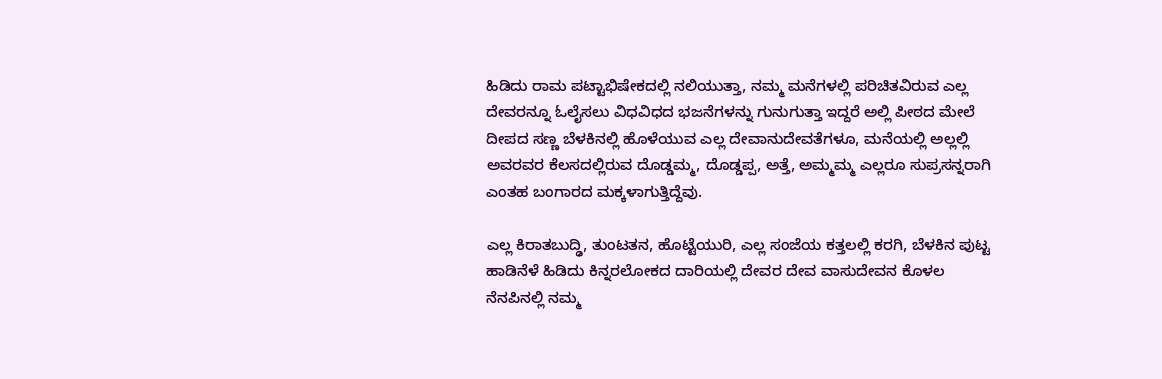ಹಿಡಿದು ರಾಮ ಪಟ್ಟಾಭಿಷೇಕದಲ್ಲಿ ನಲಿಯುತ್ತಾ, ನಮ್ಮ ಮನೆಗಳಲ್ಲಿ ಪರಿಚಿತವಿರುವ ಎಲ್ಲ ದೇವರನ್ನೂ ಓಲೈಸಲು ವಿಧವಿಧದ ಭಜನೆಗಳನ್ನು ಗುನುಗುತ್ತಾ ಇದ್ದರೆ ಅಲ್ಲಿ ಪೀಠದ ಮೇಲೆ ದೀಪದ ಸಣ್ಣ ಬೆಳಕಿನಲ್ಲಿ ಹೊಳೆಯುವ ಎಲ್ಲ ದೇವಾನುದೇವತೆಗಳೂ, ಮನೆಯಲ್ಲಿ ಅಲ್ಲಲ್ಲಿ ಅವರವರ ಕೆಲಸದಲ್ಲಿರುವ ದೊಡ್ಡಮ್ಮ, ದೊಡ್ಡಪ್ಪ, ಅತ್ತೆ, ಅಮ್ಮಮ್ಮ ಎಲ್ಲರೂ ಸುಪ್ರಸನ್ನರಾಗಿ ಎಂತಹ ಬಂಗಾರದ ಮಕ್ಕಳಾಗುತ್ತಿದ್ದೆವು.

ಎಲ್ಲ ಕಿರಾತಬುದ್ಢಿ, ತುಂಟತನ, ಹೊಟ್ಟೆಯುರಿ, ಎಲ್ಲ ಸಂಜೆಯ ಕತ್ತಲಲ್ಲಿ ಕರಗಿ, ಬೆಳಕಿನ ಪುಟ್ಟ ಹಾಡಿನೆಳೆ ಹಿಡಿದು ಕಿನ್ನರಲೋಕದ ದಾರಿಯಲ್ಲಿ ದೇವರ ದೇವ ವಾಸುದೇವನ ಕೊಳಲ ನೆನಪಿನಲ್ಲಿ ನಮ್ಮ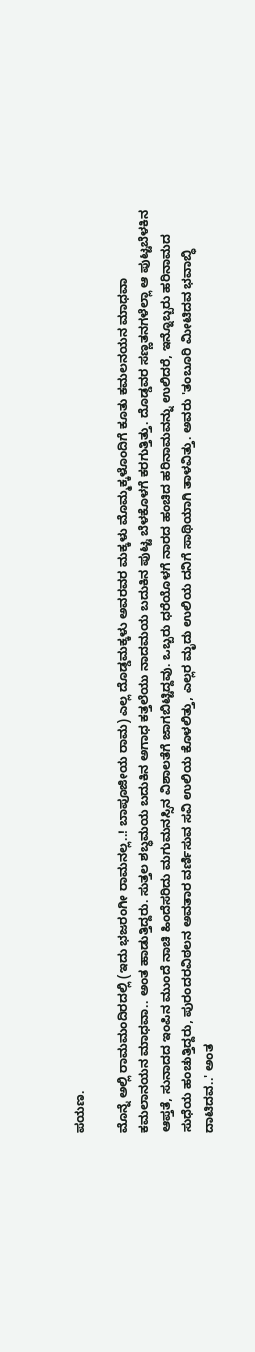ಪಯಣ.

ಮೊನ್ನೆ ಅಲ್ಲಿ ರಾಮಮಂದಿರದಲ್ಲಿ (ಇದು ಭಜರಂಗೀ ರಾಮನಲ್ಲ..! ಬಾಪೂಜೀಯ ರಾಮ) ಎಲ್ಲ ದೊಡ್ಡಮಕ್ಕಳು ಅವರವರ ಮಕ್ಕಳು ಮೊಮ್ಮಕ್ಕಳೊಂದಿಗೆ ಕೂತು ಕಮಲನಯನ ಮಾಧವಾ ಕಮಲಾನಯನ ಮಾಧವಾ.. ಅಂತ ಹಾಡುತ್ತಿದ್ದರು. ಸುತ್ತಲ ಶಬ್ಧಮಯ ಬದುಕಿನ ಅಗಾಧ ಕತ್ತಲೆಯು ನಾದಮಯ ಬದುಕಿನ ಪುಟ್ಟ ಬೆಳಕೊಳಗೆ ಕರಗುತ್ತಿತ್ತು. ದೊಡ್ಡವರ ಸಣ್ಣತನಗಳೆಲ್ಲಾ ಆ ಪುಟ್ಟಬೆಳಕಿನ ಆಪ್ತತೆ, ಸುನಾದದ ಇಂಪಿನ ಮುಂದೆ ನಾಚಿ ಹಿಂದೆಸರಿದು ಮಗುಮನಸ್ಸಿನ ವಿಶಾಲತೆಗೆ ಜಾಗಬಿಟ್ಟಿದ್ದವು. ಒಬ್ಬರು ಧರೆಯೊಳಗೆ ನಾರದ ಹಂಚಿದ ಹರಿನಾಮವನ್ನು ಉಲಿದರೆ, ಇನ್ನೊಬ್ಬರು ಹರಿನಾಮದ ಸುಧೆಯ ಹಂಚುತ್ತಿದ್ದರು, ಪುರಂದರವಿಠಲನ ಅವತಾರ ವರ್ಣಿಸುವ ಸವಿ ಉಲಿಯ ಕೊಳಲಿತ್ತು, ಎಲ್ಲರ ಮೃದು ಉಲಿಯ ದನಿಗೆ ಸಾಥಿಯಾಗಿ ತಾಳವಿತ್ತು. ಅವರು 'ತಂಬೂರಿ ಮೀಟಿದವ ಭವಾಬ್ಧಿ ದಾಟಿದವ..' ಅಂತ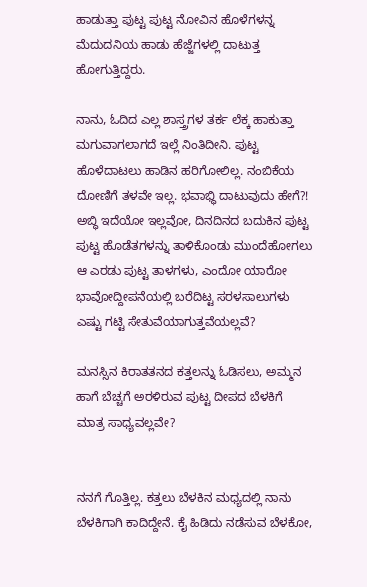ಹಾಡುತ್ತಾ ಪುಟ್ಟ ಪುಟ್ಟ ನೋವಿನ ಹೊಳೆಗಳನ್ನ ಮೆದುದನಿಯ ಹಾಡು ಹೆಜ್ಜೆಗಳಲ್ಲಿ ದಾಟುತ್ತ ಹೋಗುತ್ತಿದ್ದರು.

ನಾನು, ಓದಿದ ಎಲ್ಲ ಶಾಸ್ತ್ರಗಳ ತರ್ಕ ಲೆಕ್ಕ ಹಾಕುತ್ತಾ ಮಗುವಾಗಲಾಗದೆ ಇಲ್ಲೆ ನಿಂತಿದೀನಿ. ಪುಟ್ಟ ಹೊಳೆದಾಟಲು ಹಾಡಿನ ಹರಿಗೋಲಿಲ್ಲ. ನಂಬಿಕೆಯ ದೋಣಿಗೆ ತಳವೇ ಇಲ್ಲ. ಭವಾಭ್ಧಿ ದಾಟುವುದು ಹೇಗೆ?! ಅಬ್ಧಿ ಇದೆಯೋ ಇಲ್ಲವೋ, ದಿನದಿನದ ಬದುಕಿನ ಪುಟ್ಟ ಪುಟ್ಟ ಹೊಡೆತಗಳನ್ನು ತಾಳಿಕೊಂಡು ಮುಂದೆಹೋಗಲು ಆ ಎರಡು ಪುಟ್ಟ ತಾಳಗಳು, ಎಂದೋ ಯಾರೋ ಭಾವೋದ್ದೀಪನೆಯಲ್ಲಿ ಬರೆದಿಟ್ಟ ಸರಳಸಾಲುಗಳು ಎಷ್ಟು ಗಟ್ಟಿ ಸೇತುವೆಯಾಗುತ್ತವೆಯಲ್ಲವೆ?

ಮನಸ್ಸಿನ ಕಿರಾತತನದ ಕತ್ತಲನ್ನು ಓಡಿಸಲು, ಅಮ್ಮನ ಹಾಗೆ ಬೆಚ್ಚಗೆ ಅರಳಿರುವ ಪುಟ್ಟ ದೀಪದ ಬೆಳಕಿಗೆ ಮಾತ್ರ ಸಾಧ್ಯವಲ್ಲವೇ?


ನನಗೆ ಗೊತ್ತಿಲ್ಲ. ಕತ್ತಲು ಬೆಳಕಿನ ಮಧ್ಯದಲ್ಲಿ ನಾನು ಬೆಳಕಿಗಾಗಿ ಕಾದಿದ್ದೇನೆ. ಕೈ ಹಿಡಿದು ನಡೆಸುವ ಬೆಳಕೋ,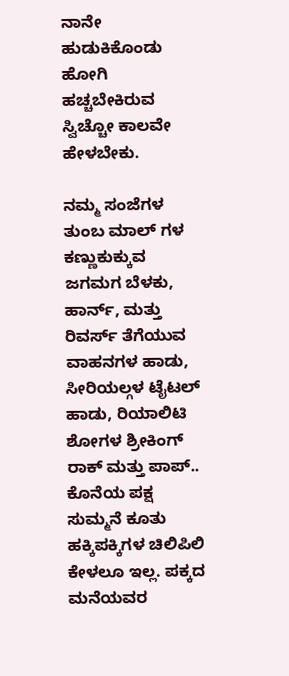ನಾನೇ ಹುಡುಕಿಕೊಂಡು ಹೋಗಿ ಹಚ್ಚಬೇಕಿರುವ ಸ್ವಿಚ್ಚೋ ಕಾಲವೇ ಹೇಳಬೇಕು.

ನಮ್ಮ ಸಂಜೆಗಳ ತುಂಬ ಮಾಲ್ ಗಳ ಕಣ್ಣುಕುಕ್ಕುವ ಜಗಮಗ ಬೆಳಕು, ಹಾರ್ನ್, ಮತ್ತು ರಿವರ್ಸ್ ತೆಗೆಯುವ ವಾಹನಗಳ ಹಾಡು, ಸೀರಿಯಲ್ಗಳ ಟೈಟಲ್ ಹಾಡು, ರಿಯಾಲಿಟಿ ಶೋಗಳ ಶ್ರೀಕಿಂಗ್ ರಾಕ್ ಮತ್ತು ಪಾಪ್.. ಕೊನೆಯ ಪಕ್ಷ ಸುಮ್ಮನೆ ಕೂತು ಹಕ್ಕಿಪಕ್ಕಿಗಳ ಚಿಲಿಪಿಲಿ ಕೇಳಲೂ ಇಲ್ಲ. ಪಕ್ಕದ ಮನೆಯವರ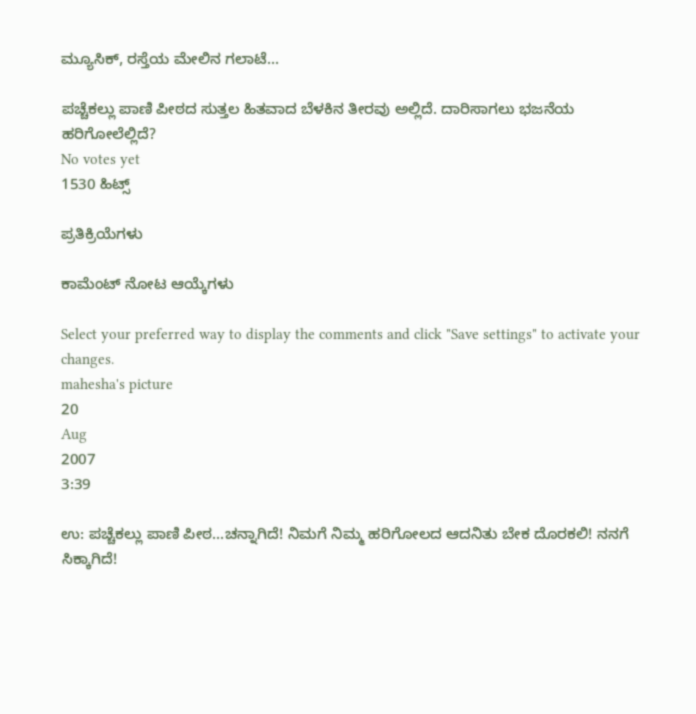ಮ್ಯೂಸಿಕ್, ರಸ್ತೆಯ ಮೇಲಿನ ಗಲಾಟೆ...

ಪಚ್ಚೆಕಲ್ಲು ಪಾಣಿ ಪೀಠದ ಸುತ್ತಲ ಹಿತವಾದ ಬೆಳಕಿನ ತೀರವು ಅಲ್ಲಿದೆ. ದಾರಿಸಾಗಲು ಭಜನೆಯ ಹರಿಗೋಲೆಲ್ಲಿದೆ?
No votes yet
1530 ಹಿಟ್ಸ್

ಪ್ರತಿಕ್ರಿಯೆಗಳು

ಕಾಮೆಂಟ್ ನೋಟ ಆಯ್ಕೆಗಳು

Select your preferred way to display the comments and click "Save settings" to activate your changes.
mahesha's picture
20
Aug
2007
3:39

ಉ: ಪಚ್ಚೆಕಲ್ಲು ಪಾಣಿ ಪೀಠ...ಚನ್ನಾಗಿದೆ! ನಿಮಗೆ ನಿಮ್ಮ ಹರಿಗೋಲದ ಆದನಿತು ಬೇಕ ದೊರಕಲಿ! ನನಗೆ ಸಿಕ್ಕಾಗಿದೆ!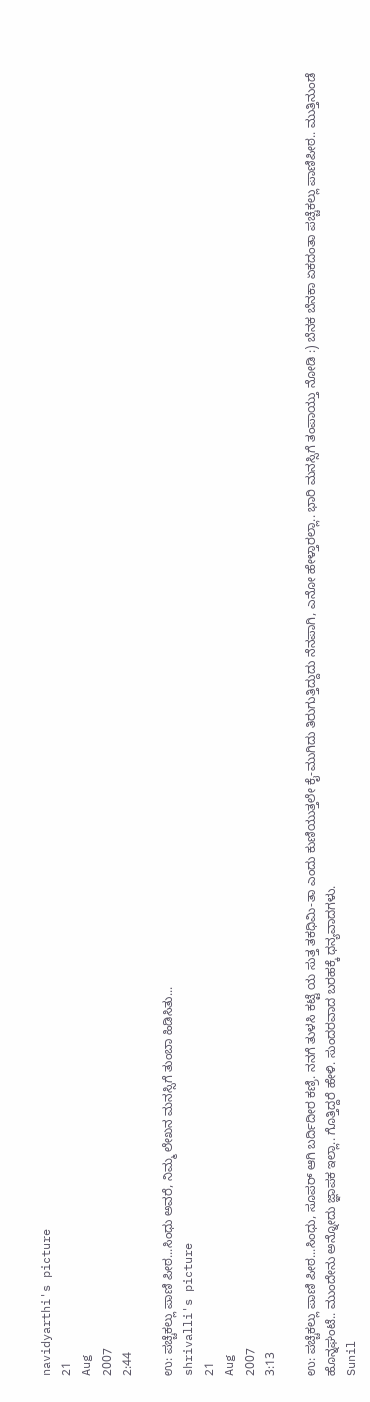navidyarthi's picture
21
Aug
2007
2:44

ಉ: ಪಚ್ಚೆಕಲ್ಲು ಪಾಣಿ ಪೀಠ...ಸಿಂಧು ಅವರೆ, ನಿಮ್ಮ ಲೇಖನ ಮನಸ್ಸಿಗೆ ತುಂಬಾ ಹಿಡಿಸಿತು...
shrivalli's picture
21
Aug
2007
3:13

ಉ: ಪಚ್ಚೆಕಲ್ಲು ಪಾಣಿ ಪೀಠ...ಸಿಂಧು, ಸೂಪರ್ ಆಗಿ ಬರ್ದಿದೀರ ಕಣ್ರಿ. ನನಗೆ ತುಳಸಿ ಕಟ್ಟೆ ಯ ಸುತ್ತ ತಕಧಿಮಿ-ತಾ ಎಂದು ಕುಣಿಯುತ್ತಲೇ ಕೈ-ಮುಗಿದು ತಿರುಗುತ್ತಿದ್ದುದು ನೆನಪಾಗಿ, ಎನೋ ಹೇಳ್ತಾರಲ್ಲಾ.. ಭಾರಿ ಮನಸ್ಸಿಗೆ ತಂಪಾಯ್ತು ನೋಡಿ :) ಬೆನಕ ಬೆನಕಾ ಏಕದಂತಾ ಪಚ್ಚೆಕಲ್ಲು ಪಾಣಿಪೀಠ.. ಮುತ್ತಿನುಂಡೆ ಹೊನ್ನಘಂಟೆ.. ಮುಂದೇನು ಅನ್ನೋದು ಜ್ಞಾಪಕ ಇಲ್ಲಾ.. ಗೊತ್ತಿದ್ದರೆ ಹೇಳಿ. ಸುಂದರವಾದ ಬರಹಕ್ಕೆ ಧನ್ಯವಾದಗಳು.
Sunil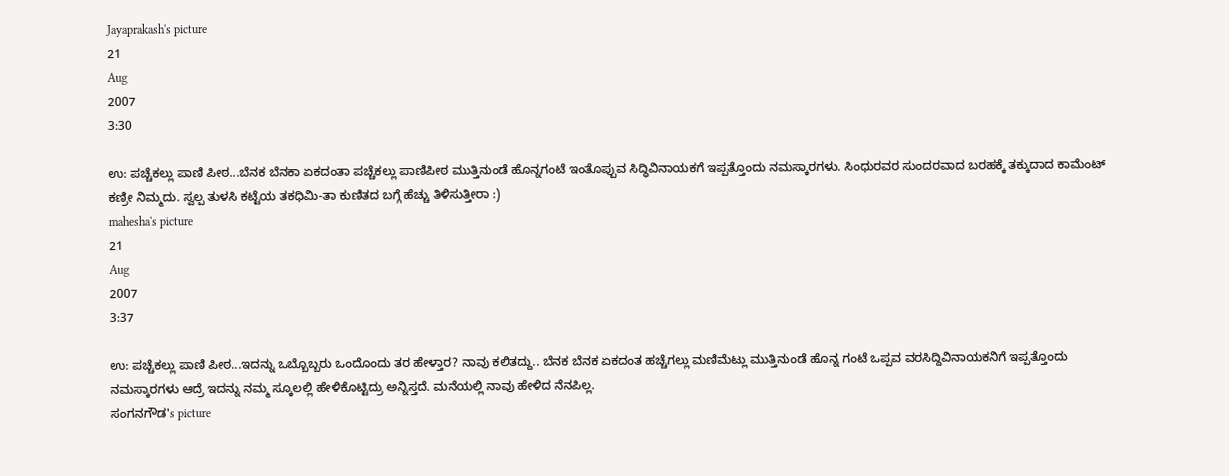Jayaprakash's picture
21
Aug
2007
3:30

ಉ: ಪಚ್ಚೆಕಲ್ಲು ಪಾಣಿ ಪೀಠ...ಬೆನಕ ಬೆನಕಾ ಏಕದಂತಾ ಪಚ್ಚೆಕಲ್ಲು ಪಾಣಿಪೀಠ ಮುತ್ತಿನುಂಡೆ ಹೊನ್ನಗಂಟೆ ಇಂತೊಪ್ಪುವ ಸಿದ್ಧಿವಿನಾಯಕಗೆ ಇಪ್ಪತ್ತೊಂದು ನಮಸ್ಕಾರಗಳು. ಸಿಂಧುರವರ ಸುಂದರವಾದ ಬರಹಕ್ಕೆ ತಕ್ಕುದಾದ ಕಾಮೆಂಟ್ ಕಣ್ರೀ ನಿಮ್ಮದು. ಸ್ವಲ್ಪ ತುಳಸಿ ಕಟ್ಟೆಯ ತಕಧಿಮಿ-ತಾ ಕುಣಿತದ ಬಗ್ಗೆ ಹೆಚ್ಚು ತಿಳಿಸುತ್ತೀರಾ :)
mahesha's picture
21
Aug
2007
3:37

ಉ: ಪಚ್ಚೆಕಲ್ಲು ಪಾಣಿ ಪೀಠ...ಇದನ್ನು ಒಬ್ಬೊಬ್ಬರು ಒಂದೊಂದು ತರ ಹೇಳ್ತಾರ? ನಾವು ಕಲಿತದ್ದು.. ಬೆನಕ ಬೆನಕ ಏಕದಂತ ಹಚ್ಚೆಗಲ್ಲು ಮಣಿಮೆಟ್ಲು ಮುತ್ತಿನುಂಡೆ ಹೊನ್ನ ಗಂಟೆ ಒಪ್ಪವ ವರಸಿದ್ದಿವಿನಾಯಕನಿಗೆ ಇಪ್ಪತ್ತೊಂದು ನಮಸ್ಕಾರಗಳು ಆದ್ರೆ ಇದನ್ನು ನಮ್ಮ ಸ್ಕೂಲಲ್ಲಿ ಹೇಳಿಕೊಟ್ಟಿದ್ರು ಅನ್ನಿಸ್ತದೆ. ಮನೆಯಲ್ಲಿ ನಾವು ಹೇಳಿದ ನೆನಪಿಲ್ಲ.
ಸಂಗನಗೌಡ's picture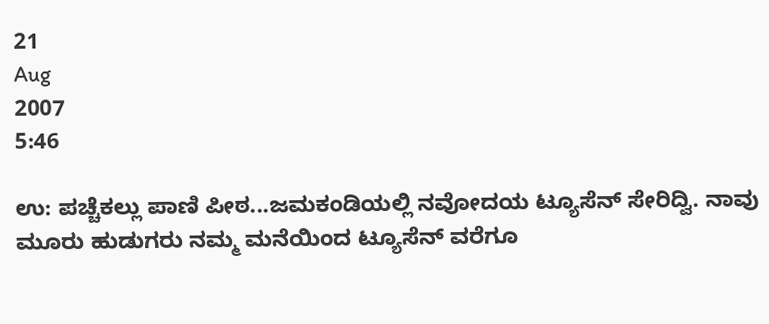21
Aug
2007
5:46

ಉ: ಪಚ್ಚೆಕಲ್ಲು ಪಾಣಿ ಪೀಠ...ಜಮಕಂಡಿಯಲ್ಲಿ ನವೋದಯ ಟ್ಯೂಸೆನ್ ಸೇರಿದ್ವಿ. ನಾವು ಮೂರು ಹುಡುಗರು ನಮ್ಮ ಮನೆಯಿಂದ ಟ್ಯೂಸೆನ್ ವರೆಗೂ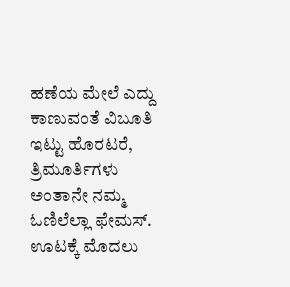ಹಣೆಯ ಮೇಲೆ ಎದ್ದು ಕಾಣುವಂತೆ ವಿಬೂತಿ ಇಟ್ಟು ಹೊರಟರೆ, ತ್ರಿಮೂರ್ತಿಗಳು ಅಂತಾನೇ ನಮ್ಮ ಓಣಿಲೆಲ್ಲಾ ಫೇಮಸ್. ಊಟಕ್ಕೆ ಮೊದಲು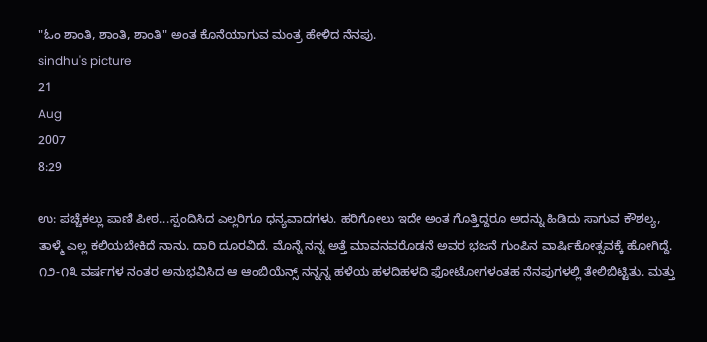"ಓಂ ಶಾಂತಿ, ಶಾಂತಿ, ಶಾಂತಿ" ಅಂತ ಕೊನೆಯಾಗುವ ಮಂತ್ರ ಹೇಳಿದ ನೆನಪು.
sindhu's picture
21
Aug
2007
8:29

ಉ: ಪಚ್ಚೆಕಲ್ಲು ಪಾಣಿ ಪೀಠ...ಸ್ಪಂದಿಸಿದ ಎಲ್ಲರಿಗೂ ಧನ್ಯವಾದಗಳು. ಹರಿಗೋಲು ಇದೇ ಅಂತ ಗೊತ್ತಿದ್ದರೂ ಅದನ್ನು ಹಿಡಿದು ಸಾಗುವ ಕೌಶಲ್ಯ, ತಾಳ್ಮೆ ಎಲ್ಲ ಕಲಿಯಬೇಕಿದೆ ನಾನು. ದಾರಿ ದೂರವಿದೆ. ಮೊನ್ನೆ ನನ್ನ ಅತ್ತೆ ಮಾವನವರೊಡನೆ ಅವರ ಭಜನೆ ಗುಂಪಿನ ವಾರ್ಷಿಕೋತ್ಸವಕ್ಕೆ ಹೋಗಿದ್ದೆ. ೧೨-೧೩ ವರ್ಷಗಳ ನಂತರ ಅನುಭವಿಸಿದ ಆ ಆಂಬಿಯೆನ್ಸ್ ನನ್ನನ್ನ ಹಳೆಯ ಹಳದಿಹಳದಿ ಫೋಟೋಗಳಂತಹ ನೆನಪುಗಳಲ್ಲಿ ತೇಲಿಬಿಟ್ಟಿತು. ಮತ್ತು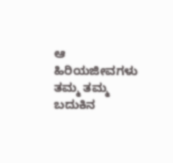ಆ ಹಿರಿಯಜೀವಗಳು ತಮ್ಮ ತಮ್ಮ ಬದುಕಿನ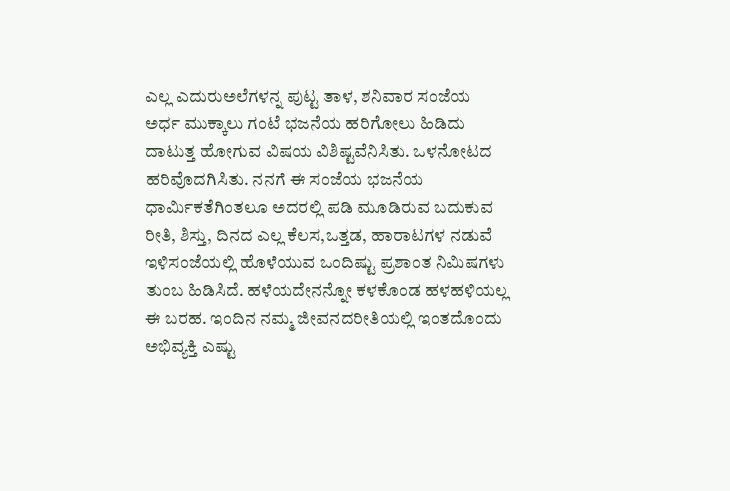ಎಲ್ಲ ಎದುರುಅಲೆಗಳನ್ನ ಪುಟ್ಟ ತಾಳ, ಶನಿವಾರ ಸಂಜೆಯ ಅರ್ಧ ಮುಕ್ಕಾಲು ಗಂಟೆ ಭಜನೆಯ ಹರಿಗೋಲು ಹಿಡಿದು ದಾಟುತ್ತ ಹೋಗುವ ವಿಷಯ ವಿಶಿಷ್ಟವೆನಿಸಿತು. ಒಳನೋಟದ ಹರಿವೊದಗಿಸಿತು. ನನಗೆ ಈ ಸಂಜೆಯ ಭಜನೆಯ ಧಾರ್ಮಿಕತೆಗಿಂತಲೂ ಅದರಲ್ಲಿ ಪಡಿ ಮೂಡಿರುವ ಬದುಕುವ ರೀತಿ, ಶಿಸ್ತು, ದಿನದ ಎಲ್ಲ ಕೆಲಸ,ಒತ್ತಡ, ಹಾರಾಟಗಳ ನಡುವೆ ಇಳಿಸಂಜೆಯಲ್ಲಿ ಹೊಳೆಯುವ ಒಂದಿಷ್ಟು ಪ್ರಶಾಂತ ನಿಮಿಷಗಳು ತುಂಬ ಹಿಡಿಸಿದೆ. ಹಳೆಯದೇನನ್ನೋ ಕಳಕೊಂಡ ಹಳಹಳಿಯಲ್ಲ ಈ ಬರಹ. ಇಂದಿನ ನಮ್ಮ ಜೀವನದರೀತಿಯಲ್ಲಿ ಇಂತದೊಂದು ಅಭಿವ್ಯಕ್ತಿ ಎಷ್ಟು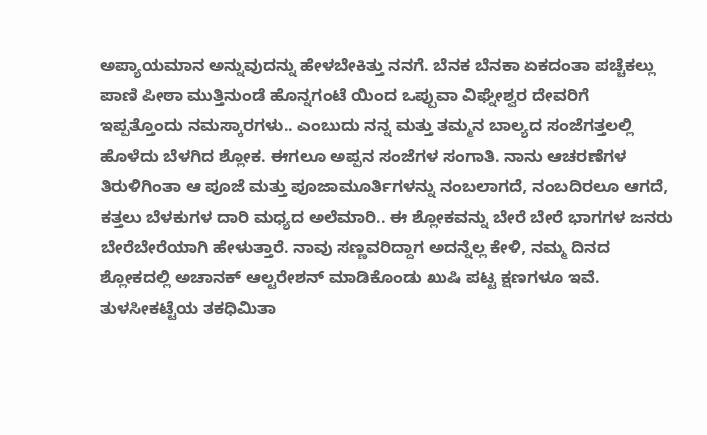ಅಪ್ಯಾಯಮಾನ ಅನ್ನುವುದನ್ನು ಹೇಳಬೇಕಿತ್ತು ನನಗೆ. ಬೆನಕ ಬೆನಕಾ ಏಕದಂತಾ ಪಚ್ಚೆಕಲ್ಲು ಪಾಣಿ ಪೀಠಾ ಮುತ್ತಿನುಂಡೆ ಹೊನ್ನಗಂಟೆ ಯಿಂದ ಒಪ್ಪುವಾ ವಿಘ್ನೇಶ್ವರ ದೇವರಿಗೆ ಇಪ್ಪತ್ತೊಂದು ನಮಸ್ಕಾರಗಳು.. ಎಂಬುದು ನನ್ನ ಮತ್ತು ತಮ್ಮನ ಬಾಲ್ಯದ ಸಂಜೆಗತ್ತಲಲ್ಲಿ ಹೊಳೆದು ಬೆಳಗಿದ ಶ್ಲೋಕ. ಈಗಲೂ ಅಪ್ಪನ ಸಂಜೆಗಳ ಸಂಗಾತಿ. ನಾನು ಆಚರಣೆಗಳ ತಿರುಳಿಗಿಂತಾ ಆ ಪೂಜೆ ಮತ್ತು ಪೂಜಾಮೂರ್ತಿಗಳನ್ನು ನಂಬಲಾಗದೆ, ನಂಬದಿರಲೂ ಆಗದೆ, ಕತ್ತಲು ಬೆಳಕುಗಳ ದಾರಿ ಮಧ್ಯದ ಅಲೆಮಾರಿ.. ಈ ಶ್ಲೋಕವನ್ನು ಬೇರೆ ಬೇರೆ ಭಾಗಗಳ ಜನರು ಬೇರೆಬೇರೆಯಾಗಿ ಹೇಳುತ್ತಾರೆ. ನಾವು ಸಣ್ಣವರಿದ್ದಾಗ ಅದನ್ನೆಲ್ಲ ಕೇಳಿ, ನಮ್ಮ ದಿನದ ಶ್ಲೋಕದಲ್ಲಿ ಅಚಾನಕ್ ಆಲ್ಟರೇಶನ್ ಮಾಡಿಕೊಂಡು ಖುಷಿ ಪಟ್ಟ ಕ್ಷಣಗಳೂ ಇವೆ. ತುಳಸೀಕಟ್ಟೆಯ ತಕಧಿಮಿತಾ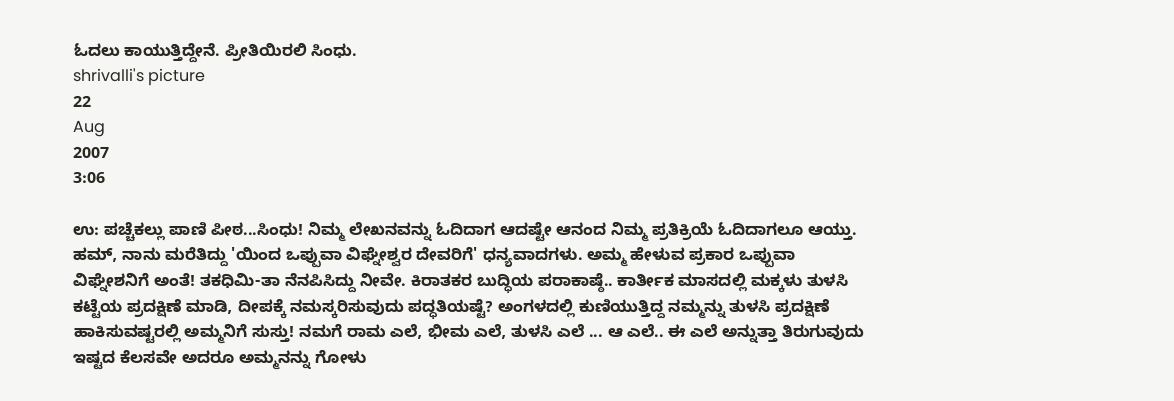ಓದಲು ಕಾಯುತ್ತಿದ್ದೇನೆ. ಪ್ರೀತಿಯಿರಲಿ ಸಿಂಧು.
shrivalli's picture
22
Aug
2007
3:06

ಉ: ಪಚ್ಚೆಕಲ್ಲು ಪಾಣಿ ಪೀಠ...ಸಿಂಧು! ನಿಮ್ಮ ಲೇಖನವನ್ನು ಓದಿದಾಗ ಆದಷ್ಟೇ ಆನಂದ ನಿಮ್ಮ ಪ್ರತಿಕ್ರಿಯೆ ಓದಿದಾಗಲೂ ಆಯ್ತು. ಹಮ್, ನಾನು ಮರೆತಿದ್ದು 'ಯಿಂದ ಒಪ್ಪುವಾ ವಿಘ್ನೇಶ್ವರ ದೇವರಿಗೆ' ಧನ್ಯವಾದಗಳು. ಅಮ್ಮ ಹೇಳುವ ಪ್ರಕಾರ ಒಪ್ಪುವಾ ವಿಘ್ನೇಶನಿಗೆ ಅಂತೆ! ತಕಧಿಮಿ-ತಾ ನೆನಪಿಸಿದ್ದು ನೀವೇ. ಕಿರಾತಕರ ಬುದ್ಧಿಯ ಪರಾಕಾಷ್ಠೆ.. ಕಾರ್ತೀಕ ಮಾಸದಲ್ಲಿ ಮಕ್ಕಳು ತುಳಸಿ ಕಟ್ಟೆಯ ಪ್ರದಕ್ಷಿಣೆ ಮಾಡಿ, ದೀಪಕ್ಕೆ ನಮಸ್ಕರಿಸುವುದು ಪದ್ಧತಿಯಷ್ಟೆ? ಅಂಗಳದಲ್ಲಿ ಕುಣಿಯುತ್ತಿದ್ದ ನಮ್ಮನ್ನು ತುಳಸಿ ಪ್ರದಕ್ಷಿಣೆ ಹಾಕಿಸುವಷ್ಟರಲ್ಲಿ ಅಮ್ಮನಿಗೆ ಸುಸ್ತು! ನಮಗೆ ರಾಮ ಎಲೆ, ಭೀಮ ಎಲೆ, ತುಳಸಿ ಎಲೆ ... ಆ ಎಲೆ.. ಈ ಎಲೆ ಅನ್ನುತ್ತಾ ತಿರುಗುವುದು ಇಷ್ಟದ ಕೆಲಸವೇ ಅದರೂ ಅಮ್ಮನನ್ನು ಗೋಳು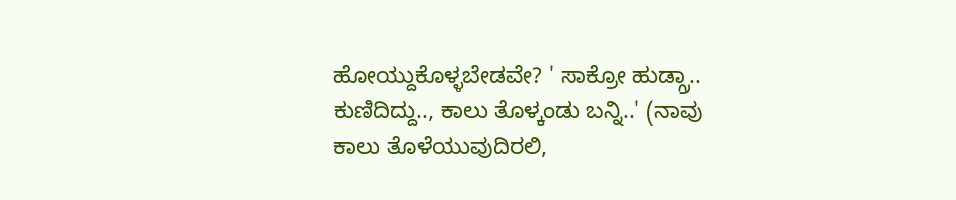ಹೋಯ್ದುಕೊಳ್ಳಬೇಡವೇ? ' ಸಾಕ್ರೋ ಹುಡ್ಗ್ರಾ.. ಕುಣಿದಿದ್ದು.., ಕಾಲು ತೊಳ್ಕಂಡು ಬನ್ನಿ..' (ನಾವು ಕಾಲು ತೊಳೆಯುವುದಿರಲಿ,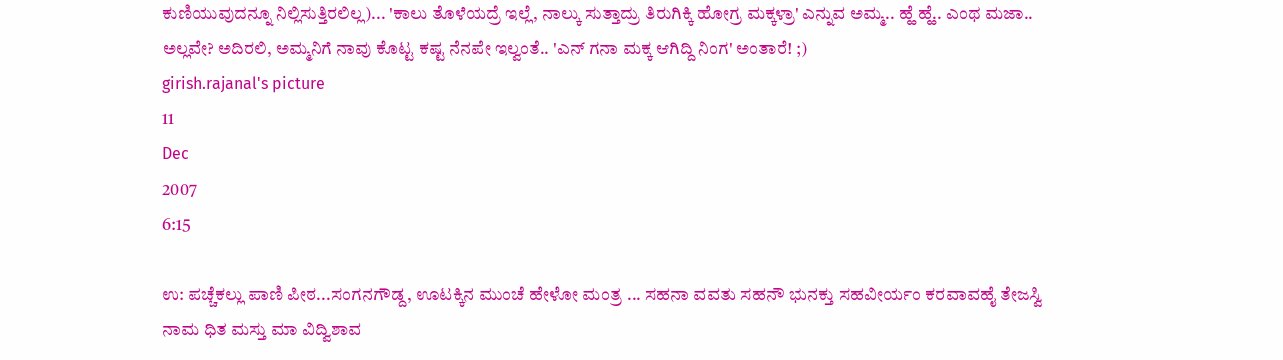ಕುಣಿಯುವುದನ್ನೂ ನಿಲ್ಲಿಸುತ್ತಿರಲಿಲ್ಲ)... 'ಕಾಲು ತೊಳೆಯದ್ರೆ ಇಲ್ಲೆ, ನಾಲ್ಕು ಸುತ್ತಾದ್ರು ತಿರುಗಿಕ್ಕಿ ಹೋಗ್ರ ಮಕ್ಕಳ್ರಾ' ಎನ್ನುವ ಅಮ್ಮ.. ಹ್ಹೆ ಹ್ಹೆ.. ಎಂಥ ಮಜಾ.. ಅಲ್ಲವೇ? ಅದಿರಲಿ, ಅಮ್ಮನಿಗೆ ನಾವು ಕೊಟ್ಟ ಕಷ್ಟ ನೆನಪೇ ಇಲ್ವಂತೆ.. 'ಎನ್ ಗನಾ ಮಕ್ಕ ಆಗಿದ್ದಿ ನಿಂಗ' ಅಂತಾರೆ! ;)
girish.rajanal's picture
11
Dec
2007
6:15

ಉ: ಪಚ್ಚೆಕಲ್ಲು ಪಾಣಿ ಪೀಠ...ಸಂಗನಗೌಡ್ದ, ಊಟಕ್ಕಿನ ಮುಂಚೆ ಹೇಳೋ ಮಂತ್ರ ... ಸಹನಾ ವವತು ಸಹನೌ ಭುನಕ್ತು ಸಹವೀರ್ಯಂ ಕರವಾವಹೈ ತೇಜಸ್ವಿ ನಾಮ ಧಿತ ಮಸ್ತು ಮಾ ವಿದ್ವಿಶಾವ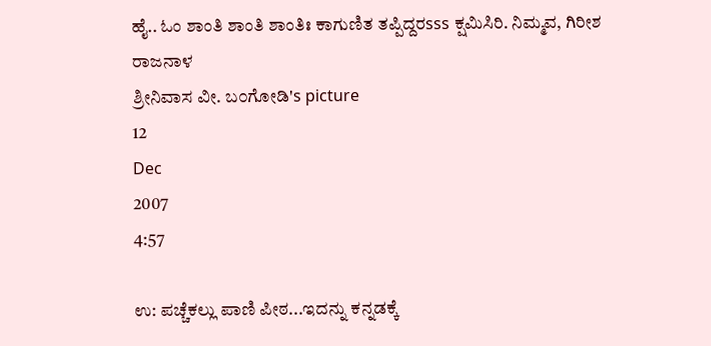ಹೈ.. ಓಂ ಶಾಂತಿ ಶಾಂತಿ ಶಾಂತಿಃ ಕಾಗುಣಿತ ತಪ್ಪಿದ್ದರsss ಕ್ಷಮಿಸಿರಿ. ನಿಮ್ಮವ, ಗಿರೀಶ ರಾಜನಾಳ
ಶ್ರೀನಿವಾಸ ವೀ. ಬ೦ಗೋಡಿ's picture
12
Dec
2007
4:57

ಉ: ಪಚ್ಚೆಕಲ್ಲು ಪಾಣಿ ಪೀಠ...ಇದನ್ನು ಕನ್ನಡಕ್ಕೆ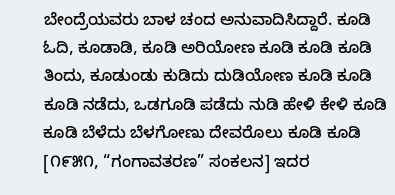ಬೇಂದ್ರೆಯವರು ಬಾಳ ಚಂದ ಅನುವಾದಿಸಿದ್ದಾರೆ. ಕೂಡಿ ಓದಿ, ಕೂಡಾಡಿ, ಕೂಡಿ ಅರಿಯೋಣ ಕೂಡಿ ಕೂಡಿ ಕೂಡಿ ತಿಂದು, ಕೂಡುಂಡು ಕುಡಿದು ದುಡಿಯೋಣ ಕೂಡಿ ಕೂಡಿ ಕೂಡಿ ನಡೆದು, ಒಡಗೂಡಿ ಪಡೆದು ನುಡಿ ಹೇಳಿ ಕೇಳಿ ಕೂಡಿ ಕೂಡಿ ಬೆಳೆದು ಬೆಳಗೋಣು ದೇವರೊಲು ಕೂಡಿ ಕೂಡಿ [೧೯೫೧, “ಗಂಗಾವತರಣ” ಸಂಕಲನ] ಇದರ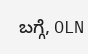ಬಗ್ಗೆ, OLN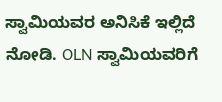ಸ್ವಾಮಿಯವರ ಅನಿಸಿಕೆ ಇಲ್ಲಿದೆ ನೋಡಿ. OLN ಸ್ವಾಮಿಯವರಿಗೆ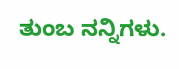ತುಂಬ ನನ್ನಿಗಳು.